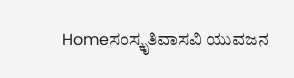Homeಸಂಸ್ಕೃತಿವಾಸವಿ ಯುವಜನ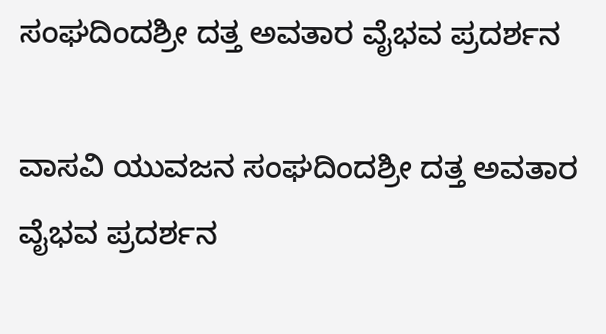ಸಂಘದಿಂದಶ್ರೀ ದತ್ತ ಅವತಾರ ವೈಭವ ಪ್ರದರ್ಶನ

ವಾಸವಿ ಯುವಜನ ಸಂಘದಿಂದಶ್ರೀ ದತ್ತ ಅವತಾರ ವೈಭವ ಪ್ರದರ್ಶನ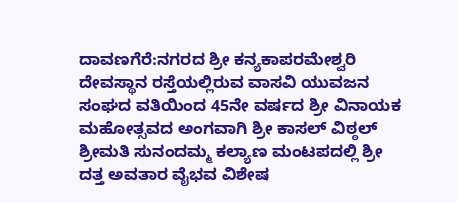ದಾವಣಗೆರೆ:ನಗರದ ಶ್ರೀ ಕನ್ಯಕಾಪರಮೇಶ್ವರಿ ದೇವಸ್ಥಾನ ರಸ್ತೆಯಲ್ಲಿರುವ ವಾಸವಿ ಯುವಜನ ಸಂಘದ ವತಿಯಿಂದ 45ನೇ ವರ್ಷದ ಶ್ರೀ ವಿನಾಯಕ ಮಹೋತ್ಸವದ ಅಂಗವಾಗಿ ಶ್ರೀ ಕಾಸಲ್ ವಿಠ್ಠಲ್ ಶ್ರೀಮತಿ ಸುನಂದಮ್ಮ ಕಲ್ಯಾಣ ಮಂಟಪದಲ್ಲಿ ಶ್ರೀ ದತ್ತ ಅವತಾರ ವೈಭವ ವಿಶೇಷ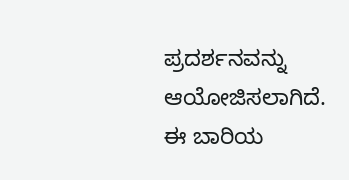ಪ್ರದರ್ಶನವನ್ನು ಆಯೋಜಿಸಲಾಗಿದೆ. ಈ ಬಾರಿಯ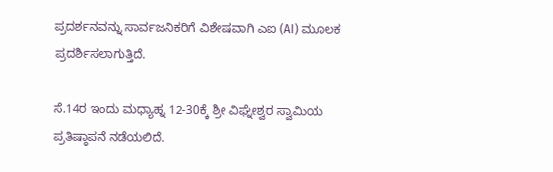ಪ್ರದರ್ಶನವನ್ನು ಸಾರ್ವಜನಿಕರಿಗೆ ವಿಶೇಷವಾಗಿ ಎಐ (AI) ಮೂಲಕ ಪ್ರದರ್ಶಿಸಲಾಗುತ್ತಿದೆ.

ಸೆ.14ರ ಇಂದು ಮಧ್ಯಾಹ್ನ ‌12-30ಕ್ಕೆ ಶ್ರೀ ವಿಘ್ನೇಶ್ವರ ಸ್ವಾಮಿಯ ಪ್ರತಿಷ್ಠಾಪನೆ ನಡೆಯಲಿದೆ.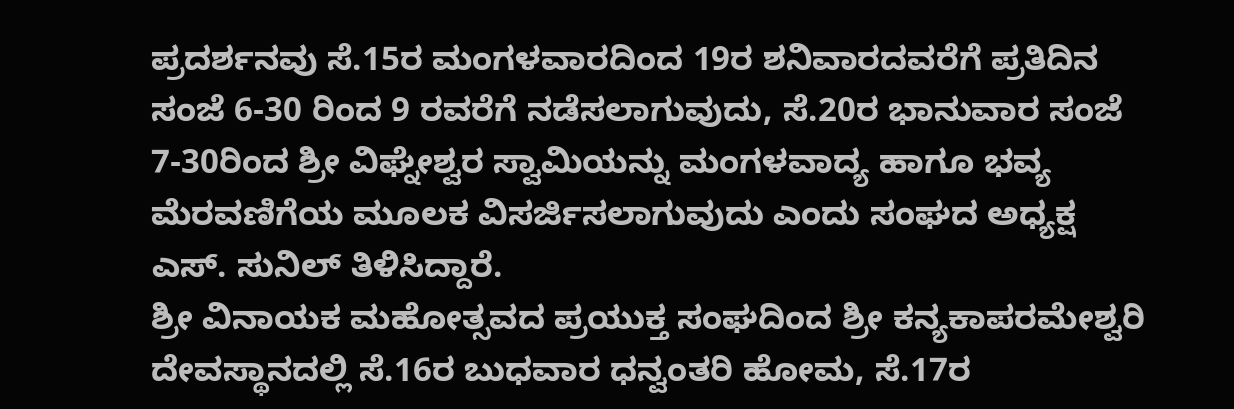ಪ್ರದರ್ಶನವು ಸೆ.15ರ ಮಂಗಳವಾರದಿಂದ 19ರ ಶನಿವಾರದವರೆಗೆ ಪ್ರತಿದಿನ ಸಂಜೆ 6-30 ರಿಂದ 9 ರವರೆಗೆ ನಡೆಸಲಾಗುವುದು, ಸೆ.20ರ ಭಾನುವಾರ ಸಂಜೆ 7-30ರಿಂದ ಶ್ರೀ ವಿಘ್ನೇಶ್ವರ ಸ್ವಾಮಿಯನ್ನು ಮಂಗಳವಾದ್ಯ ಹಾಗೂ ಭವ್ಯ ಮೆರವಣಿಗೆಯ ಮೂಲಕ ವಿಸರ್ಜಿಸಲಾಗುವುದು ಎಂದು ಸಂಘದ ಅಧ್ಯಕ್ಷ ಎಸ್. ಸುನಿಲ್ ತಿಳಿಸಿದ್ದಾರೆ.
ಶ್ರೀ ವಿನಾಯಕ ಮಹೋತ್ಸವದ ಪ್ರಯುಕ್ತ ಸಂಘದಿಂದ ಶ್ರೀ ಕನ್ಯಕಾಪರಮೇಶ್ವರಿ ದೇವಸ್ಥಾನದಲ್ಲಿ ಸೆ.16ರ ಬುಧವಾರ ಧನ್ವಂತರಿ ಹೋಮ, ಸೆ.17ರ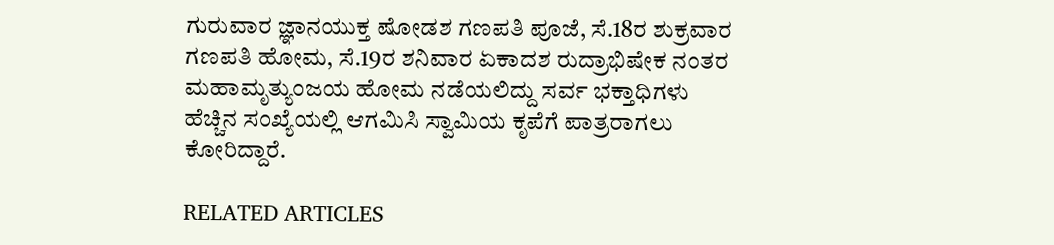ಗುರುವಾರ ಜ್ಞಾನಯುಕ್ತ ಷೋಡಶ ಗಣಪತಿ ಪೂಜೆ, ಸೆ.18ರ ಶುಕ್ರವಾರ ಗಣಪತಿ ಹೋಮ, ಸೆ.19ರ ಶನಿವಾರ ಏಕಾದಶ ರುದ್ರಾಭಿಷೇಕ ನಂತರ ಮಹಾಮೃತ್ಯುಂಜಯ ಹೋಮ ನಡೆಯಲಿದ್ದು ಸರ್ವ ಭಕ್ತಾಧಿಗಳು ಹೆಚ್ಚಿನ ಸಂಖ್ಯೆಯಲ್ಲಿ ಆಗಮಿಸಿ ಸ್ವಾಮಿಯ ಕೃಪೆಗೆ ಪಾತ್ರರಾಗಲು ಕೋರಿದ್ದಾರೆ.

RELATED ARTICLES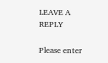LEAVE A REPLY

Please enter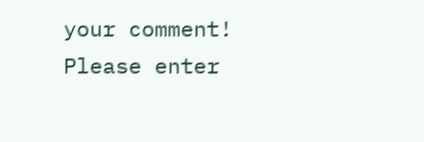your comment!
Please enter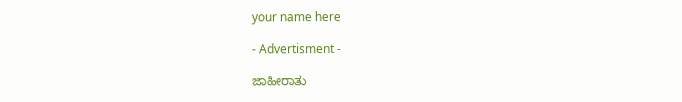your name here

- Advertisment -

ಜಾಹೀರಾತು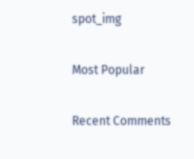spot_img

Most Popular

Recent Comments